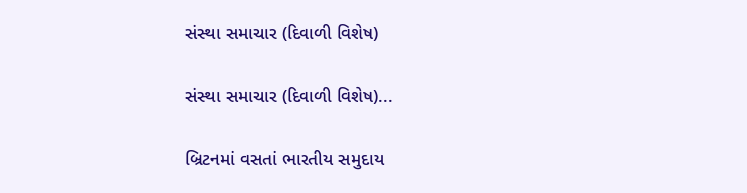સંસ્થા સમાચાર (દિવાળી વિશેષ)

સંસ્થા સમાચાર (દિવાળી વિશેષ)...

બ્રિટનમાં વસતાં ભારતીય સમુદાય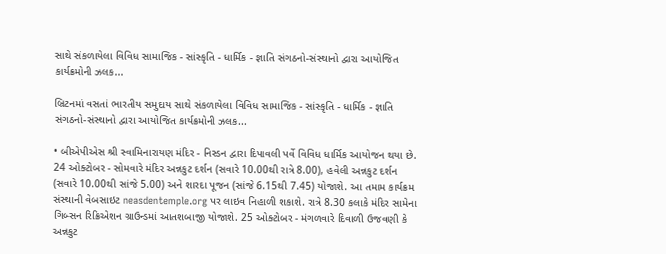સાથે સંકળાયેલા વિવિધ સામાજિક - સાંસ્કૃતિ - ધાર્મિક - જ્ઞાતિ સંગઠનો-સંસ્થાનો દ્વારા આયોજિત કાર્યક્રમોની ઝલક...

બ્રિટનમાં વસતાં ભારતીય સમુદાય સાથે સંકળાયેલા વિવિધ સામાજિક - સાંસ્કૃતિ - ધાર્મિક - જ્ઞાતિ સંગઠનો-સંસ્થાનો દ્વારા આયોજિત કાર્યક્રમોની ઝલક...

• બીએપીએસ શ્રી સ્વામિનારાયણ મંદિર - નિસ્ડન દ્વારા દિપાવલી પર્વે વિવિધ ધાર્મિક આયોજન થયા છે. 24 ઓક્ટોબર - સોમવારે મંદિર અન્નકુટ દર્શન (સવારે 10.00થી રાત્રે 8.00), હવેલી અન્નકુટ દર્શન (સવારે 10.00થી સાંજે 5.00) અને શારદા પૂજન (સાંજે 6.15થી 7.45) યોજાશે. આ તમામ કાર્યક્રમ સંસ્થાની વેબસાઇટ neasdentemple.org પર લાઇવ નિહાળી શકાશે. રાત્રે 8.30 કલાકે મંદિર સામેના ગિબ્સન રિક્રિએશન ગ્રાઉન્ડમાં આતશબાજી યોજાશે. 25 ઓક્ટોબર - મંગળવારે દિવાળી ઉજવણી કે અન્નકુટ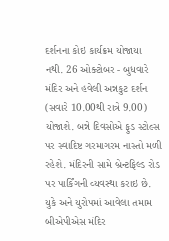દર્શનના કોઇ કાર્યક્રમ યોજાયા નથી. 26 ઓક્ટોબર - બુધવારે મંદિર અને હવેલી અન્નકુટ દર્શન (સવારે 10.00થી રાત્રે 9.00) યોજાશે. બન્ને દિવસોએ ફુડ સ્ટોલ્સ પર સ્વાદિષ્ટ ગરમાગરમ નાસ્તો મળી રહેશે. મંદિરની સામે બ્રેન્ટફિલ્ડ રોડ પર પાર્કિંગની વ્યવસ્થા કરાઇ છે. યુકે અને યુરોપમાં આવેલા તમામ બીએપીએસ મંદિર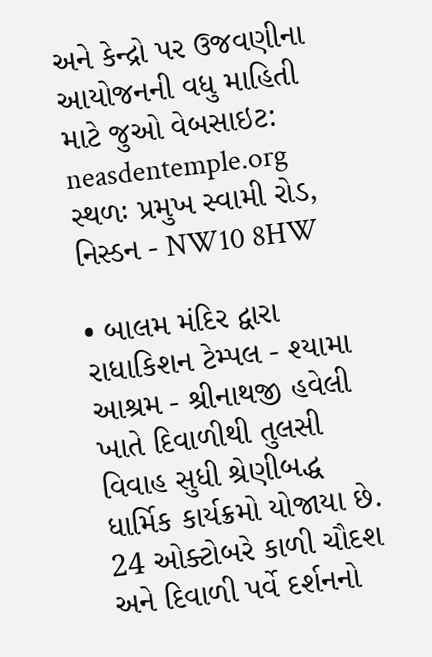અને કેન્દ્રો પર ઉજવણીના આયોજનની વધુ માહિતી માટે જુઓ વેબસાઇટ: neasdentemple.org
સ્થળઃ પ્રમુખ સ્વામી રોડ, નિસ્ડન - NW10 8HW

• બાલમ મંદિર દ્વારા રાધાકિશન ટેમ્પલ - શ્યામા આશ્રમ - શ્રીનાથજી હવેલી ખાતે દિવાળીથી તુલસી વિવાહ સુધી શ્રેણીબદ્ધ ધાર્મિક કાર્યક્રમો યોજાયા છે. 24 ઓક્ટોબરે કાળી ચૌદશ અને દિવાળી પર્વે દર્શનનો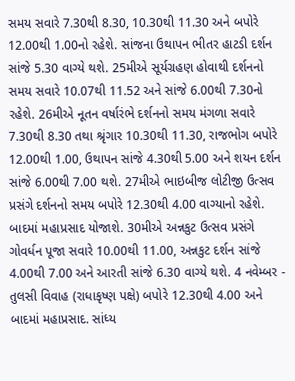સમય સવારે 7.30થી 8.30, 10.30થી 11.30 અને બપોરે 12.00થી 1.00નો રહેશે. સાંજના ઉથાપન ભીતર હાટડી દર્શન સાંજે 5.30 વાગ્યે થશે. 25મીએ સૂર્યગ્રહણ હોવાથી દર્શનનો સમય સવારે 10.07થી 11.52 અને સાંજે 6.00થી 7.30નો રહેશે. 26મીએ નૂતન વર્ષારંભે દર્શનનો સમય મંગળા સવારે 7.30થી 8.30 તથા શ્રૃંગાર 10.30થી 11.30, રાજભોગ બપોરે 12.00થી 1.00, ઉથાપન સાંજે 4.30થી 5.00 અને શયન દર્શન સાંજે 6.00થી 7.00 થશે. 27મીએ ભાઇબીજ લોટીજી ઉત્સવ પ્રસંગે દર્શનનો સમય બપોરે 12.30થી 4.00 વાગ્યાનો રહેશે. બાદમાં મહાપ્રસાદ યોજાશે. 30મીએ અન્નકુટ ઉત્સવ પ્રસંગે ગોવર્ધન પૂજા સવારે 10.00થી 11.00, અન્નકુટ દર્શન સાંજે 4.00થી 7.00 અને આરતી સાંજે 6.30 વાગ્યે થશે. 4 નવેમ્બર - તુલસી વિવાહ (રાધાકૃષ્ણ પક્ષે) બપોરે 12.30થી 4.00 અને બાદમાં મહાપ્રસાદ. સાંધ્ય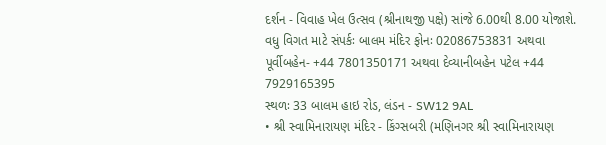દર્શન - વિવાહ ખેલ ઉત્સવ (શ્રીનાથજી પક્ષે) સાંજે 6.00થી 8.00 યોજાશે. વધુ વિગત માટે સંપર્કઃ બાલમ મંદિર ફોનઃ 02086753831 અથવા પૂર્વીબહેન- +44 7801350171 અથવા દેવ્યાનીબહેન પટેલ +44 7929165395
સ્થળઃ 33 બાલમ હાઇ રોડ, લંડન - SW12 9AL
• શ્રી સ્વામિનારાયણ મંદિર - કિંગ્સબરી (મણિનગર શ્રી સ્વામિનારાયણ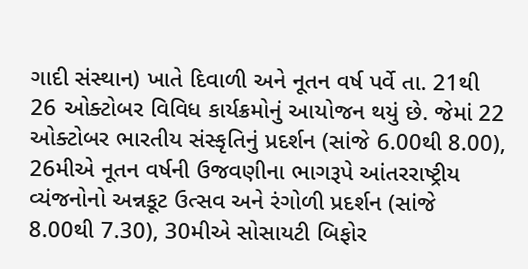ગાદી સંસ્થાન) ખાતે દિવાળી અને નૂતન વર્ષ પર્વે તા. 21થી 26 ઓક્ટોબર વિવિધ કાર્યક્રમોનું આયોજન થયું છે. જેમાં 22 ઓક્ટોબર ભારતીય સંસ્કૃતિનું પ્રદર્શન (સાંજે 6.00થી 8.00), 26મીએ નૂતન વર્ષની ઉજવણીના ભાગરૂપે આંતરરાષ્ટ્રીય વ્યંજનોનો અન્નકૂટ ઉત્સવ અને રંગોળી પ્રદર્શન (સાંજે 8.00થી 7.30), 30મીએ સોસાયટી બિફોર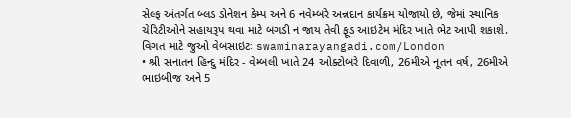સેલ્ફ અંતર્ગત બ્લડ ડોનેશન કેમ્પ અને 6 નવેમ્બરે અન્નદાન કાર્યક્રમ યોજાયો છે, જેમાં સ્થાનિક ચેરિટીઓને સહાયરૂપ થવા માટે બગડી ન જાય તેવી ફૂડ આઇટેમ મંદિર ખાતે ભેટ આપી શકાશે. વિગત માટે જુઓ વેબસાઇટઃ swaminarayangadi.com/London
• શ્રી સનાતન હિન્દુ મંદિર - વેમ્બલી ખાતે 24 ઓક્ટોબરે દિવાળી, 26મીએ નૂતન વર્ષ, 26મીએ ભાઇબીજ અને 5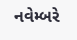નવેમ્બરે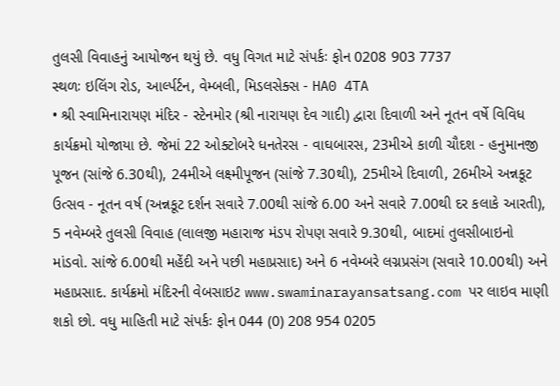તુલસી વિવાહનું આયોજન થયું છે. વધુ વિગત માટે સંપર્કઃ ફોન 0208 903 7737
સ્થળઃ ઇલિંગ રોડ, આર્લ્પર્ટન, વેમ્બલી, મિડલસેક્સ - HA0 4TA
• શ્રી સ્વામિનારાયણ મંદિર - સ્ટેનમોર (શ્રી નારાયણ દેવ ગાદી) દ્વારા દિવાળી અને નૂતન વર્ષે વિવિધ કાર્યક્રમો યોજાયા છે. જેમાં 22 ઓક્ટોબરે ધનતેરસ - વાઘબારસ, 23મીએ કાળી ચૌદશ - હનુમાનજી પૂજન (સાંજે 6.30થી), 24મીએ લક્ષ્મીપૂજન (સાંજે 7.30થી), 25મીએ દિવાળી, 26મીએ અન્નકૂટ ઉત્સવ - નૂતન વર્ષ (અન્નકૂટ દર્શન સવારે 7.00થી સાંજે 6.00 અને સવારે 7.00થી દર કલાકે આરતી), 5 નવેમ્બરે તુલસી વિવાહ (લાલજી મહારાજ મંડપ રોપણ સવારે 9.30થી, બાદમાં તુલસીબાઇનો માંડવો. સાંજે 6.00થી મહેંદી અને પછી મહાપ્રસાદ) અને 6 નવેમ્બરે લગ્નપ્રસંગ (સવારે 10.00થી) અને મહાપ્રસાદ. કાર્યક્રમો મંદિરની વેબસાઇટ www.swaminarayansatsang.com પર લાઇવ માણી શકો છો. વધુ માહિતી માટે સંપર્કઃ ફોન 044 (0) 208 954 0205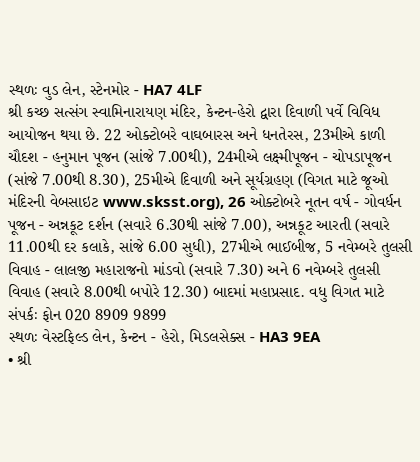સ્થળઃ વુડ લેન, સ્ટેનમોર - HA7 4LF
શ્રી કચ્છ સત્સંગ સ્વામિનારાયણ મંદિર, કેન્ટન-હેરો દ્વારા દિવાળી પર્વે વિવિધ આયોજન થયા છે. 22 ઓક્ટોબરે વાઘબારસ અને ધનતેરસ, 23મીએ કાળી ચૌદશ - હનુમાન પૂજન (સાંજે 7.00થી), 24મીએ લક્ષ્મીપૂજન - ચોપડાપૂજન (સાંજે 7.00થી 8.30), 25મીએ દિવાળી અને સૂર્યગ્રહણ (વિગત માટે જૂઓ મંદિરની વેબસાઇટ www.sksst.org), 26 ઓક્ટોબરે નૂતન વર્ષ - ગોવર્ધન પૂજન - અન્નકૂટ દર્શન (સવારે 6.30થી સાંજે 7.00), અન્નકૂટ આરતી (સવારે 11.00થી દર કલાકે, સાંજે 6.00 સુધી), 27મીએ ભાઈબીજ, 5 નવેમ્બરે તુલસી વિવાહ - લાલજી મહારાજનો માંડવો (સવારે 7.30) અને 6 નવેમ્બરે તુલસી વિવાહ (સવારે 8.00થી બપોરે 12.30) બાદમાં મહાપ્રસાદ. વધુ વિગત માટે સંપર્કઃ ફોન 020 8909 9899
સ્થળઃ વેસ્ટફિલ્ડ લેન, કેન્ટન - હેરો, મિડલસેક્સ - HA3 9EA
• શ્રી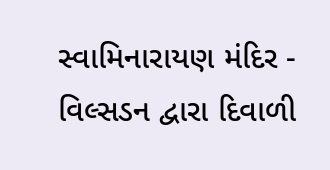સ્વામિનારાયણ મંદિર - વિલ્સડન દ્વારા દિવાળી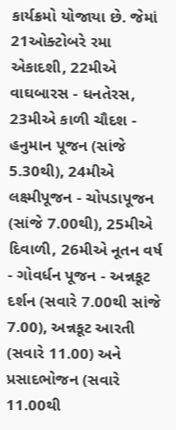કાર્યક્રમો યોજાયા છે. જેમાં 21ઓક્ટોબરે રમા એકાદશી, 22મીએ વાઘબારસ - ધનતેરસ, 23મીએ કાળી ચૌદશ - હનુમાન પૂજન (સાંજે 5.30થી), 24મીએ લક્ષ્મીપૂજન - ચોપડાપૂજન (સાંજે 7.00થી), 25મીએ દિવાળી, 26મીએ નૂતન વર્ષ - ગોવર્ધન પૂજન - અન્નકૂટ દર્શન (સવારે 7.00થી સાંજે 7.00), અન્નકૂટ આરતી (સવારે 11.00) અને પ્રસાદભોજન (સવારે 11.00થી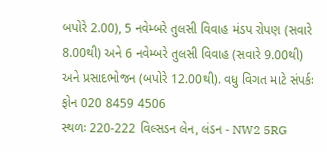બપોરે 2.00), 5 નવેમ્બરે તુલસી વિવાહ મંડપ રોપણ (સવારે 8.00થી) અને 6 નવેમ્બરે તુલસી વિવાહ (સવારે 9.00થી) અને પ્રસાદભોજન (બપોરે 12.00થી). વધુ વિગત માટે સંપર્કઃ ફોન 020 8459 4506
સ્થળઃ 220-222 વિલ્સડન લેન, લંડન - NW2 5RG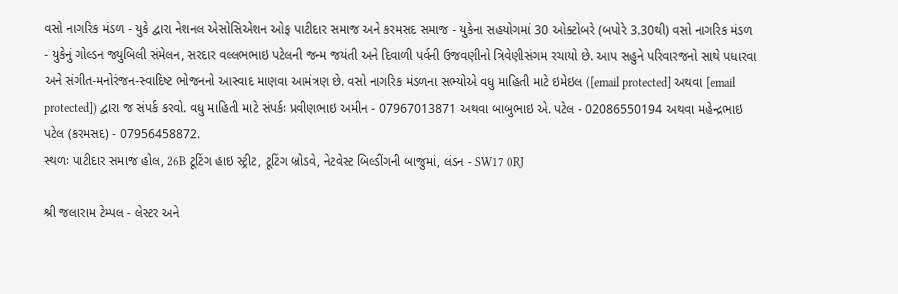વસો નાગરિક મંડળ - યુકે દ્વારા નેશનલ એસોસિએશન ઓફ પાટીદાર સમાજ અને કરમસદ સમાજ - યુકેના સહયોગમાં 30 ઓક્ટોબરે (બપોરે 3.30થી) વસો નાગરિક મંડળ - યુકેનું ગોલ્ડન જ્યુબિલી સંમેલન, સરદાર વલ્લભભાઇ પટેલની જન્મ જયંતી અને દિવાળી પર્વની ઉજવણીનો ત્રિવેણીસંગમ રચાયો છે. આપ સહુને પરિવારજનો સાથે પધારવા અને સંગીત-મનોરંજન-સ્વાદિષ્ટ ભોજનનો આસ્વાદ માણવા આમંત્રણ છે. વસો નાગરિક મંડળના સભ્યોએ વધુ માહિતી માટે ઇમેઇલ ([email protected] અથવા [email protected]) દ્વારા જ સંપર્ક કરવો. વધુ માહિતી માટે સંપર્કઃ પ્રવીણભાઇ અમીન - 07967013871 અથવા બાબુભાઇ એ. પટેલ - 02086550194 અથવા મહેન્દ્રભાઇ પટેલ (કરમસદ) - 07956458872.
સ્થળઃ પાટીદાર સમાજ હોલ, 26B ટૂટિંગ હાઇ સ્ટ્રીટ, ટૂટિંગ બ્રોડવે, નેટવેસ્ટ બિલ્ડીંગની બાજુમાં, લંડન - SW17 0RJ

શ્રી જલારામ ટેમ્પલ - લેસ્ટર અને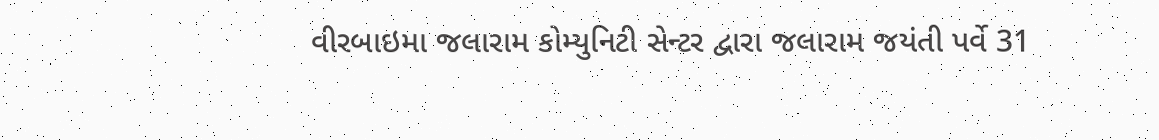વીરબાઇમા જલારામ કોમ્યુનિટી સેન્ટર દ્વારા જલારામ જયંતી પર્વે 31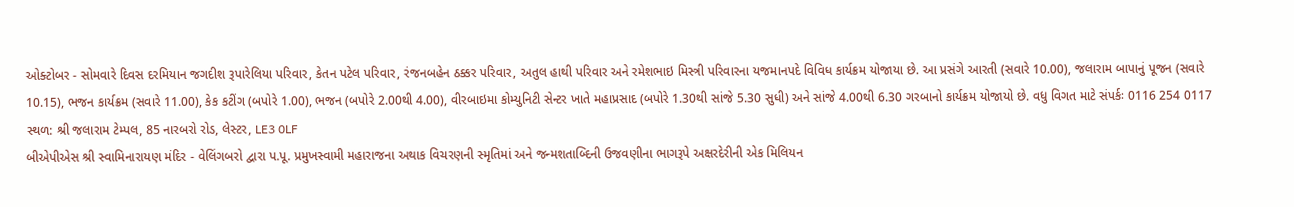ઓક્ટોબર - સોમવારે દિવસ દરમિયાન જગદીશ રૂપારેલિયા પરિવાર, કેતન પટેલ પરિવાર, રંજનબહેન ઠક્કર પરિવાર, અતુલ હાથી પરિવાર અને રમેશભાઇ મિસ્ત્રી પરિવારના યજમાનપદે વિવિધ કાર્યક્રમ યોજાયા છે. આ પ્રસંગે આરતી (સવારે 10.00), જલારામ બાપાનું પૂજન (સવારે 10.15), ભજન કાર્યક્રમ (સવારે 11.00), કેક કટીંગ (બપોરે 1.00), ભજન (બપોરે 2.00થી 4.00), વીરબાઇમા કોમ્યુનિટી સેન્ટર ખાતે મહાપ્રસાદ (બપોરે 1.30થી સાંજે 5.30 સુધી) અને સાંજે 4.00થી 6.30 ગરબાનો કાર્યક્રમ યોજાયો છે. વધુ વિગત માટે સંપર્કઃ 0116 254 0117
સ્થળ: શ્રી જલારામ ટેમ્પલ, 85 નારબરો રોડ, લેસ્ટર, LE3 0LF
બીએપીએસ શ્રી સ્વામિનારાયણ મંદિર - વેલિંગબરો દ્વારા પ.પૂ. પ્રમુખસ્વામી મહારાજના અથાક વિચરણની સ્મૃતિમાં અને જન્મશતાબ્દિની ઉજવણીના ભાગરૂપે અક્ષરદેરીની એક મિલિયન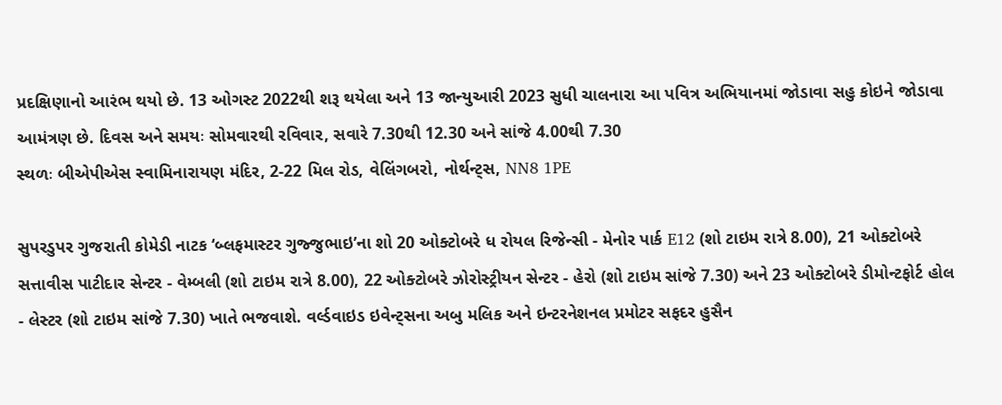પ્રદક્ષિણાનો આરંભ થયો છે. 13 ઓગસ્ટ 2022થી શરૂ થયેલા અને 13 જાન્યુઆરી 2023 સુધી ચાલનારા આ પવિત્ર અભિયાનમાં જોડાવા સહુ કોઇને જોડાવા આમંત્રણ છે. દિવસ અને સમયઃ સોમવારથી રવિવાર, સવારે 7.30થી 12.30 અને સાંજે 4.00થી 7.30
સ્થળઃ બીએપીએસ સ્વામિનારાયણ મંદિર, 2-22 મિલ રોડ, વેલિંગબરો, નોર્થન્ટ્સ, NN8 1PE

સુપરડુપર ગુજરાતી કોમેડી નાટક ‘બ્લફમાસ્ટર ગુજ્જુભાઇ’ના શો 20 ઓક્ટોબરે ધ રોયલ રિજેન્સી - મેનોર પાર્ક E12 (શો ટાઇમ રાત્રે 8.00), 21 ઓક્ટોબરે સત્તાવીસ પાટીદાર સેન્ટર - વેમ્બલી (શો ટાઇમ રાત્રે 8.00), 22 ઓક્ટોબરે ઝોરોસ્ટ્રીયન સેન્ટર - હેરો (શો ટાઇમ સાંજે 7.30) અને 23 ઓક્ટોબરે ડીમોન્ટફોર્ટ હોલ - લેસ્ટર (શો ટાઇમ સાંજે 7.30) ખાતે ભજવાશે. વર્લ્ડવાઇડ ઇવેન્ટ્સના અબુ મલિક અને ઇન્ટરનેશનલ પ્રમોટર સફદર હુસૈન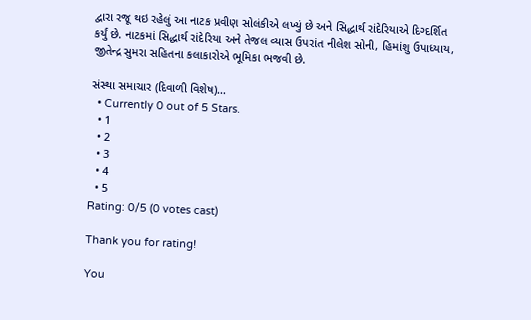દ્વારા રજૂ થઇ રહેલું આ નાટક પ્રવીણ સોલંકીએ લખ્યું છે અને સિદ્ધાર્થ રાંદેરિયાએ દિગ્દર્શિત કર્યું છે. નાટકમાં સિદ્ધાર્થ રાંદેરિયા અને તેજલ વ્યાસ ઉપરાંત નીલેશ સોની, હિમાંશુ ઉપાધ્યાય, જીતેન્દ્ર સુમરા સહિતના કલાકારોએ ભૂમિકા ભજવી છે.

સંસ્થા સમાચાર (દિવાળી વિશેષ)...
  • Currently 0 out of 5 Stars.
  • 1
  • 2
  • 3
  • 4
  • 5
Rating: 0/5 (0 votes cast)

Thank you for rating!

You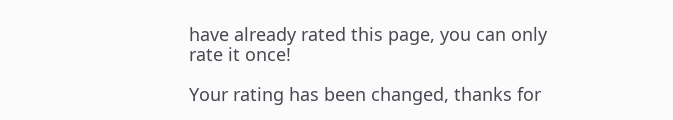have already rated this page, you can only rate it once!

Your rating has been changed, thanks for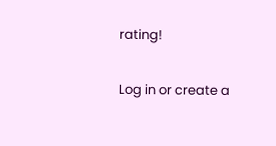rating!

Log in or create a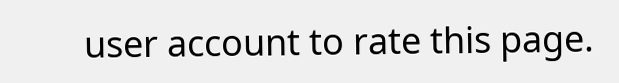user account to rate this page.